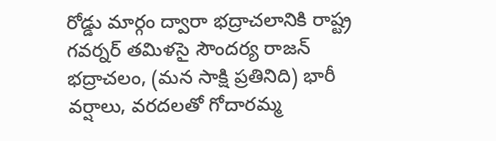రోడ్డు మార్గం ద్వారా భద్రాచలానికి రాష్ట్ర గవర్నర్ తమిళసై సౌందర్య రాజన్ భద్రాచలం, (మన సాక్షి ప్రతినిది) భారీ వర్షాలు, వరదలతో గోదారమ్మ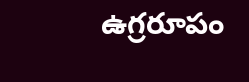ఉగ్రరూపం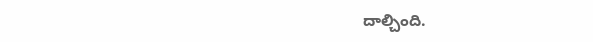దాల్చింది.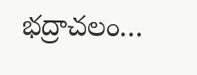భద్రాచలం…